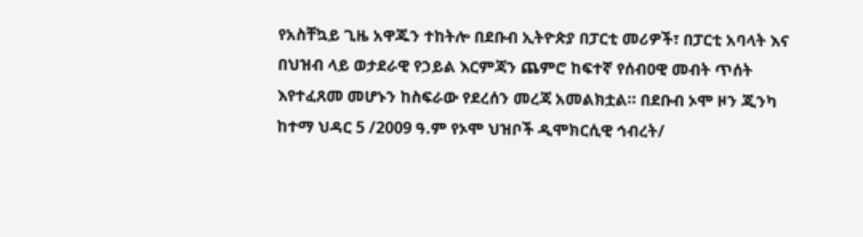የአስቸኳይ ጊዜ አዋጁን ተከትሎ በደቡብ ኢትዮጵያ በፓርቲ መሪዎች፣ በፓርቲ አባላት እና በህዝብ ላይ ወታደራዊ የኃይል እርምጃን ጨምሮ ከፍተኛ የሰብዐዊ መብት ጥሰት እየተፈጸመ መሆኑን ከስፍራው የደረሰን መረጃ አመልክቷል። በደቡብ ኦሞ ዞን ጂንካ ከተማ ህዳር 5 /2009 ዓ.ም የኦሞ ህዝቦች ዲሞክርሲዊ ኅብረት/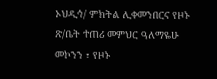ኦህዲኅ/ ምክትል ሊቀመንበርና የዞኑ ጽ/ቤት ተጠሪ መምህር ዓለማዬሁ መኮንን ፣ የዞኑ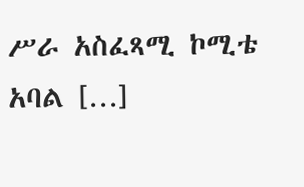ሥራ አስፈጻሚ ኮሚቴ አባል […]